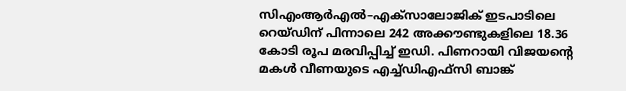സിഎംആര്‍എല്‍–എക്സാലോജിക് ഇടപാടിലെ റെയ്ഡിന് പിന്നാലെ 242 അക്കൗണ്ടുകളിലെ 18.36 കോടി രൂപ മരവിപ്പിച്ച് ഇഡി. പിണറായി വിജയന്‍റെ മകള്‍ വീണയുടെ എച്ച്ഡിഎഫ്സി ബാങ്ക്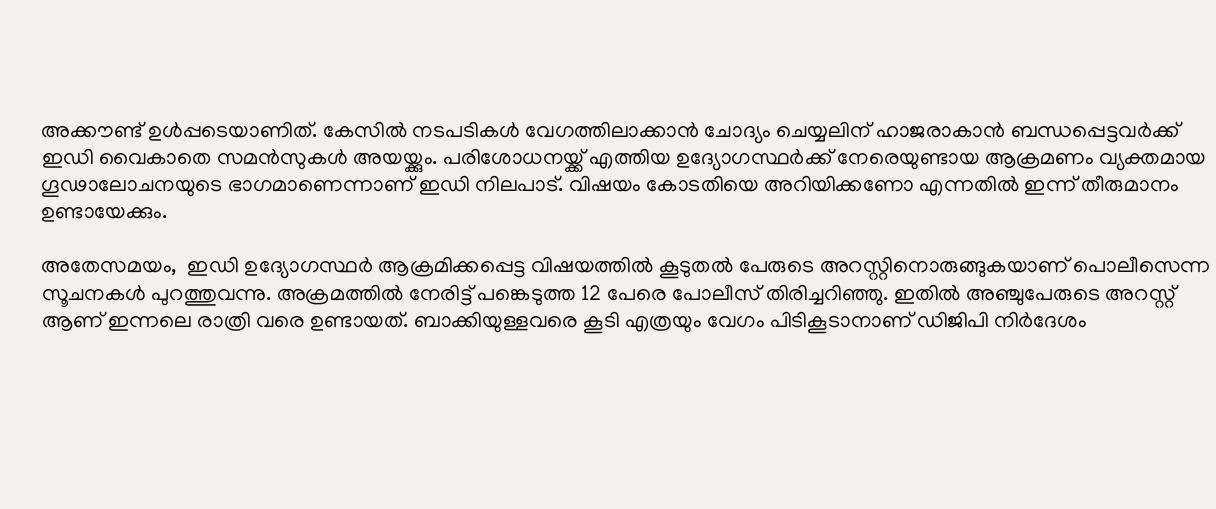അക്കൗണ്ട് ഉള്‍പ്പടെയാണിത്. കേസില്‍ നടപടികള്‍ വേഗത്തിലാക്കാന്‍ ചോദ്യം ചെയ്യലിന് ഹാജരാകാന്‍ ബന്ധപ്പെട്ടവര്‍ക്ക് ഇഡി വൈകാതെ സമന്‍സുകള്‍ അയയ്ക്കും. പരിശോധനയ്ക്ക് എത്തിയ ഉദ്യോഗസ്ഥർക്ക് നേരെയുണ്ടായ ആക്രമണം വ്യക്തമായ ഗൂഢാലോചനയുടെ ഭാഗമാണെന്നാണ് ഇഡി നിലപാട്. വിഷയം കോടതിയെ അറിയിക്കണോ എന്നതിൽ ഇന്ന് തീരുമാനം ഉണ്ടായേക്കും.

അതേസമയം,  ഇഡി ഉദ്യോഗസ്ഥര്‍ ആക്രമിക്കപ്പെട്ട വിഷയത്തില്‍ കൂടുതല്‍ പേരുടെ അറസ്റ്റിനൊരുങ്ങുകയാണ് പൊലീസെന്ന സൂചനകള്‍ പുറത്തുവന്നു. അക്രമത്തിൽ നേരിട്ട് പങ്കെടുത്ത 12 പേരെ പോലീസ് തിരിച്ചറിഞ്ഞു. ഇതിൽ അഞ്ചുപേരുടെ അറസ്റ്റ് ആണ് ഇന്നലെ രാത്രി വരെ ഉണ്ടായത്. ബാക്കിയുള്ളവരെ കൂടി എത്രയും വേഗം പിടികൂടാനാണ് ഡിജിപി നിർദേശം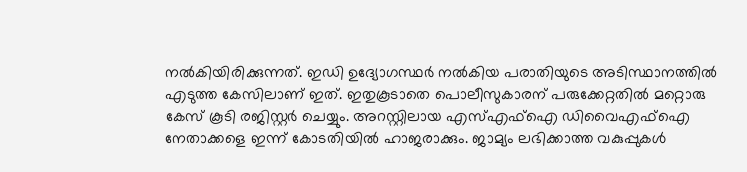നൽകിയിരിക്കുന്നത്. ഇഡി ഉദ്യോഗസ്ഥർ നൽകിയ പരാതിയുടെ അടിസ്ഥാനത്തിൽ എടുത്ത കേസിലാണ് ഇത്. ഇതുകൂടാതെ പൊലീസുകാരന് പരുക്കേറ്റതിൽ മറ്റൊരു കേസ് കൂടി രജിസ്റ്റർ ചെയ്യും. അറസ്റ്റിലായ എസ്എഫ്ഐ ഡിവൈഎഫ്ഐ നേതാക്കളെ ഇന്ന് കോടതിയിൽ ഹാജരാക്കും. ജാമ്യം ലഭിക്കാത്ത വകുപ്പുകൾ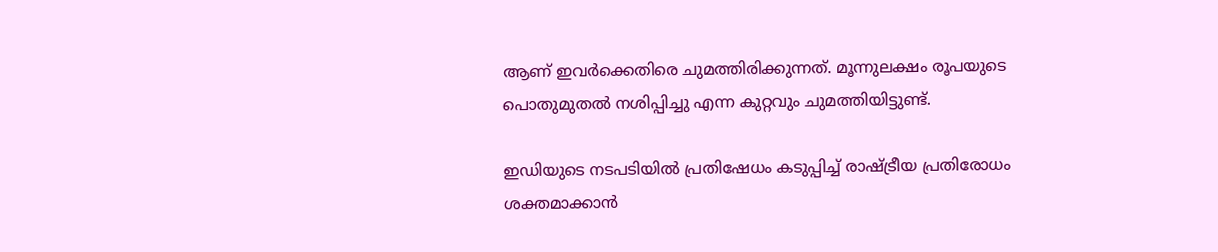ആണ് ഇവർക്കെതിരെ ചുമത്തിരിക്കുന്നത്. മൂന്നുലക്ഷം രൂപയുടെ പൊതുമുതൽ നശിപ്പിച്ചു എന്ന കുറ്റവും ചുമത്തിയിട്ടുണ്ട്.

ഇഡിയുടെ നടപടിയില്‍ പ്രതിഷേധം കടുപ്പിച്ച് രാഷ്ട്രീയ പ്രതിരോധം ശക്തമാക്കാൻ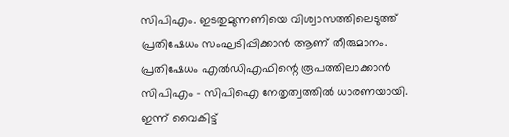സിപിഎം. ഇടതുമുന്നണിയെ വിശ്വാസത്തിലെടുത്ത് പ്രതിഷേധം സംഘടിപ്പിക്കാൻ ആണ് തീരുമാനം.  പ്രതിഷേധം എൽഡിഎഫിന്റെ രൂപത്തിലാക്കാൻ സിപിഎം – സിപിഐ നേതൃത്വത്തിൽ ധാരണയായി. ഇന്ന് വൈകിട്ട്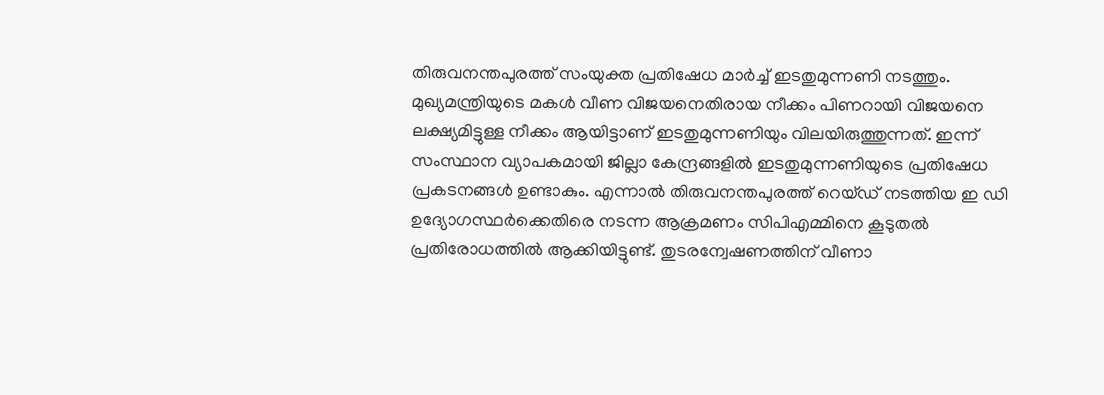തിരുവനന്തപുരത്ത് സംയുക്ത പ്രതിഷേധ മാർച്ച് ഇടതുമുന്നണി നടത്തും. മുഖ്യമന്ത്രിയുടെ മകൾ വീണ വിജയനെതിരായ നീക്കം പിണറായി വിജയനെ ലക്ഷ്യമിട്ടുള്ള നീക്കം ആയിട്ടാണ് ഇടതുമുന്നണിയും വിലയിരുത്തുന്നത്. ഇന്ന് സംസ്ഥാന വ്യാപകമായി ജില്ലാ കേന്ദ്രങ്ങളിൽ ഇടതുമുന്നണിയുടെ പ്രതിഷേധ പ്രകടനങ്ങൾ ഉണ്ടാകും. എന്നാൽ തിരുവനന്തപുരത്ത് റെയ്ഡ് നടത്തിയ ഇ ഡി ഉദ്യോഗസ്ഥർക്കെതിരെ നടന്ന ആക്രമണം സിപിഎമ്മിനെ കൂടുതൽ പ്രതിരോധത്തിൽ ആക്കിയിട്ടുണ്ട്. തുടരന്വേഷണത്തിന് വീണാ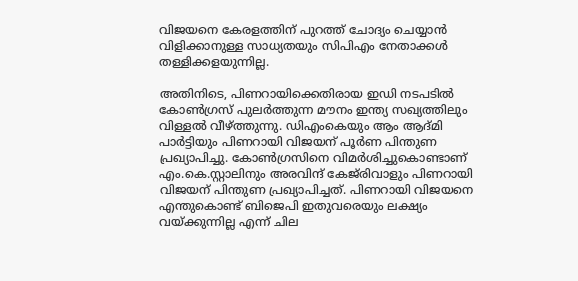വിജയനെ കേരളത്തിന് പുറത്ത് ചോദ്യം ചെയ്യാൻ വിളിക്കാനുള്ള സാധ്യതയും സിപിഎം നേതാക്കൾ തള്ളിക്കളയുന്നില്ല.

അതിനിടെ, പിണറായിക്കെതിരായ ഇഡി നടപടില്‍ കോണ്‍ഗ്രസ് പുലര്‍ത്തുന്ന മൗനം ഇന്ത്യ സഖ്യത്തിലും വിള്ളല്‍ വീഴ്ത്തുന്നു. ഡിഎംകെയും ആം ആദ്മി പാര്‍ട്ടിയും പിണറായി വിജയന് പൂര്‍ണ പിന്തുണ പ്രഖ്യാപിച്ചു. കോണ്‍ഗ്രസിനെ വിമര്‍ശിച്ചുകൊണ്ടാണ് എം.കെ.സ്റ്റാലിനും അരവിന്ദ് കേജ്‍രിവാളും പിണറായി വിജയന് പിന്തുണ പ്രഖ്യാപിച്ചത്. പിണറായി വിജയനെ എന്തുകൊണ്ട് ബിജെപി ഇതുവരെയും ലക്ഷ്യം വയ്ക്കുന്നില്ല എന്ന് ചില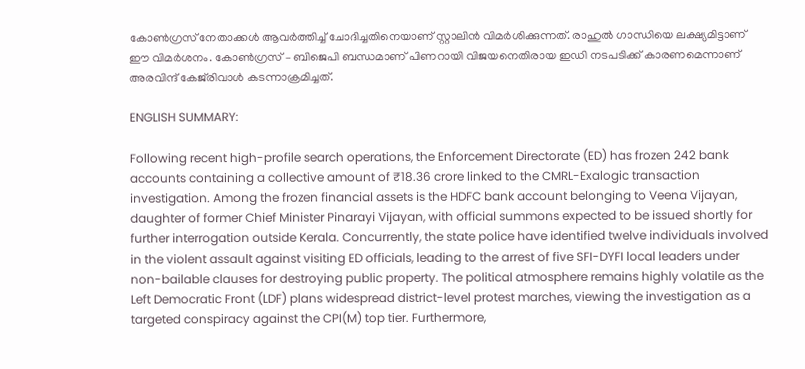കോണ്‍ഗ്രസ് നേതാക്കള്‍ ആവര്‍ത്തിച്ച് ചോദിച്ചതിനെയാണ് സ്റ്റാലിന്‍ വിമര്‍ശിക്കുന്നത്. രാഹുല്‍ ഗാന്ധിയെ ലക്ഷ്യമിട്ടാണ് ഈ വിമര്‍ശനം. കോണ്‍ഗ്രസ് – ബിജെപി ബന്ധമാണ് പിണറായി വിജയനെതിരായ ഇഡി നടപടിക്ക് കാരണമെന്നാണ് അരവിന്ദ് കേജ്‍രിവാള്‍ കടന്നാക്രമിച്ചത്.

ENGLISH SUMMARY:

Following recent high-profile search operations, the Enforcement Directorate (ED) has frozen 242 bank accounts containing a collective amount of ₹18.36 crore linked to the CMRL-Exalogic transaction investigation. Among the frozen financial assets is the HDFC bank account belonging to Veena Vijayan, daughter of former Chief Minister Pinarayi Vijayan, with official summons expected to be issued shortly for further interrogation outside Kerala. Concurrently, the state police have identified twelve individuals involved in the violent assault against visiting ED officials, leading to the arrest of five SFI-DYFI local leaders under non-bailable clauses for destroying public property. The political atmosphere remains highly volatile as the Left Democratic Front (LDF) plans widespread district-level protest marches, viewing the investigation as a targeted conspiracy against the CPI(M) top tier. Furthermore,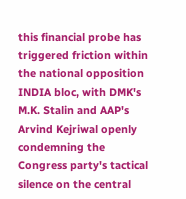this financial probe has triggered friction within the national opposition INDIA bloc, with DMK's M.K. Stalin and AAP's Arvind Kejriwal openly condemning the Congress party's tactical silence on the central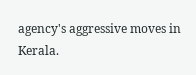agency's aggressive moves in Kerala.